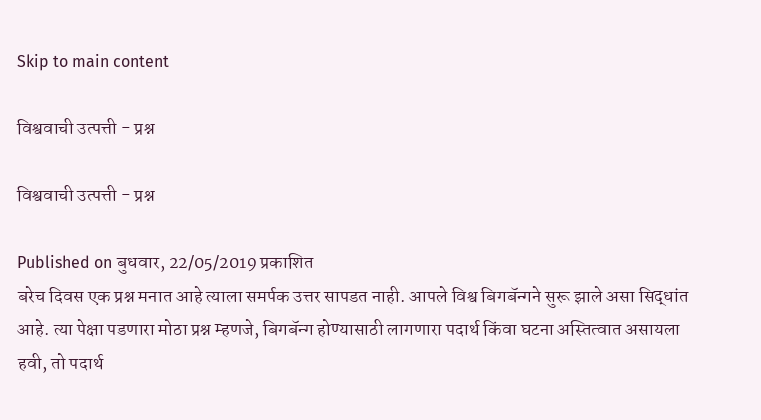Skip to main content

विश्ववाची उत्पत्ती - प्रश्न

विश्ववाची उत्पत्ती - प्रश्न

Published on बुधवार, 22/05/2019 प्रकाशित
बरेच दिवस एक प्रश्न मनात आहे त्याला समर्पक उत्तर सापडत नाही. आपले विश्व बिगबॅन्गने सुरू झाले असा सिद्धांत आहे. त्या पेक्षा पडणारा मोठा प्रश्न म्हणजे, बिगबॅन्ग होण्यासाठी लागणारा पदार्थ किंवा घटना अस्तित्वात असायला हवी, तो पदार्थ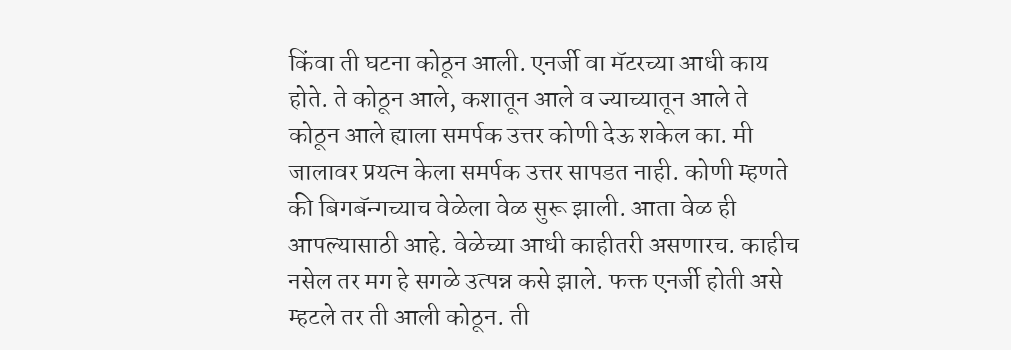किंवा ती घटना कोठून आली. एनर्जी वा मॅटरच्या आधी काय होते. ते कोठून आले, कशातून आले व ज्याच्यातून आले ते कोठून आले ह्याला समर्पक उत्तर कोणी देऊ शकेल का. मी जालावर प्रयत्न केला समर्पक उत्तर सापडत नाही. कोणी म्हणते की बिगबॅन्गच्याच वेळेला वेळ सुरू झाली. आता वेळ ही आपल्यासाठी आहे. वेळेच्या आधी काहीतरी असणारच. काहीच नसेल तर मग हे सगळे उत्पन्न कसे झाले. फक्त एनर्जी होती असे म्हटले तर ती आली कोठून. ती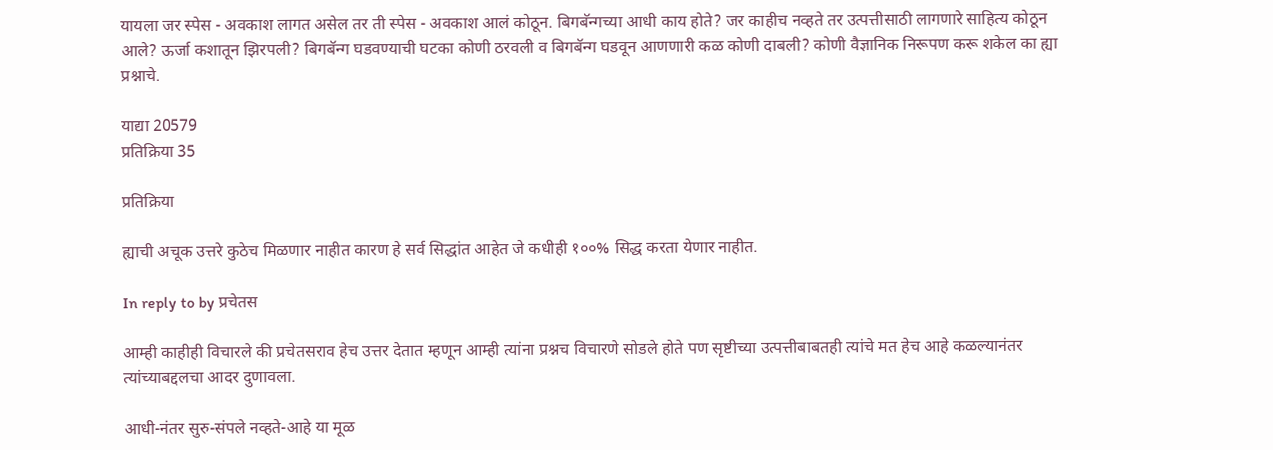यायला जर स्पेस - अवकाश लागत असेल तर ती स्पेस - अवकाश आलं कोठून. बिगबॅन्गच्या आधी काय होते? जर काहीच नव्हते तर उत्पत्तीसाठी लागणारे साहित्य कोठून आले? ऊर्जा कशातून झिरपली? बिगबॅन्ग घडवण्याची घटका कोणी ठरवली व बिगबॅन्ग घडवून आणणारी कळ कोणी दाबली? कोणी वैज्ञानिक निरूपण करू शकेल का ह्या प्रश्नाचे.

याद्या 20579
प्रतिक्रिया 35

प्रतिक्रिया

ह्याची अचूक उत्तरे कुठेच मिळणार नाहीत कारण हे सर्व सिद्धांत आहेत जे कधीही १००% सिद्ध करता येणार नाहीत.

In reply to by प्रचेतस

आम्ही काहीही विचारले की प्रचेतसराव हेच उत्तर देतात म्हणून आम्ही त्यांना प्रश्नच विचारणे सोडले होते पण सृष्टीच्या उत्पत्तीबाबतही त्यांचे मत हेच आहे कळल्यानंतर त्यांच्याबद्दलचा आदर दुणावला.

आधी-नंतर सुरु-संपले नव्हते-आहे या मूळ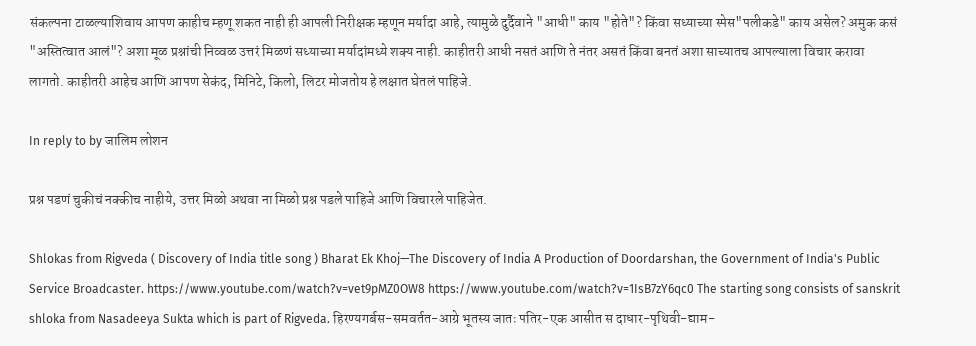संकल्पना टाळल्याशिवाय आपण काहीच म्हणू शकत नाही ही आपली निरीक्षक म्हणून मर्यादा आहे, त्यामुळे दुर्दैवाने "आधी" काय "होते"? किंवा सध्याच्या स्पेस"पलीकडे" काय असेल? अमुक कसं "अस्तित्वात आलं"? अशा मूळ प्रश्नांची निव्वळ उत्तरं मिळणं सध्याच्या मर्यादांमध्ये शक्य नाही. काहीतरी आधी नसतं आणि ते नंतर असतं किंवा बनतं अशा साच्यातच आपल्याला विचार करावा लागतो. काहीतरी आहेच आणि आपण सेकंद, मिनिटे, किलो, लिटर मोजतोय हे लक्षात घेतलं पाहिजे.

In reply to by जालिम लोशन

प्रश्न पडणं चुकीचं नक्कीच नाहीये, उत्तर मिळो अथवा ना मिळो प्रश्न पडले पाहिजे आणि विचारले पाहिजेत.

Shlokas from Rigveda ( Discovery of India title song ) Bharat Ek Khoj—The Discovery of India A Production of Doordarshan, the Government of India's Public Service Broadcaster. https://www.youtube.com/watch?v=vet9pMZ0OW8 https://www.youtube.com/watch?v=1IsB7zY6qc0 The starting song consists of sanskrit shloka from Nasadeeya Sukta which is part of Rigveda. हिरण्यगर्बस-समवर्तत-आग्रे भूतस्य जातः पतिर-एक आसीत स दाधार-पृथिवी-द्याम-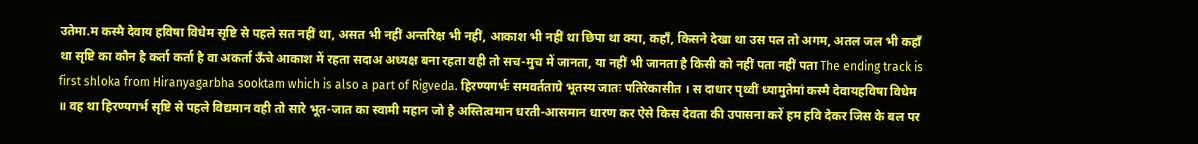उतेमा.म कस्मै देवाय हविषा विधेम सृष्टि से पहले सत नहीं था, असत भी नहीं अन्तरिक्ष भी नहीं, आकाश भी नहीं था छिपा था क्या, कहाँ, किसने देखा था उस पल तो अगम, अतल जल भी कहाँ था सृष्टि का कौन है कर्ता कर्ता है वा अकर्ता ऊँचे आकाश में रहता सदाअ अध्यक्ष बना रहता वही तो सच-मुच में जानता, या नहीं भी जानता है किसी को नहीं पता नहीं पता The ending track is first shloka from Hiranyagarbha sooktam which is also a part of Rigveda. हिरण्यगर्भः समवर्तताग्रे भूतस्य जातः पतिरेकासीत । स दाधार पृथ्वीं ध्यामुतेमां कस्मै देवायहविषा विधेम ॥ वह था हिरण्यगर्भ सृष्टि से पहले विद्यमान वही तो सारे भूत-जात का स्वामी महान जो है अस्तित्वमान धरती-आसमान धारण कर ऐसे किस देवता की उपासना करें हम हवि देकर जिस के बल पर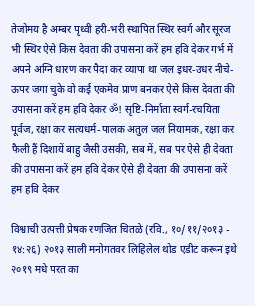तेजोमय है अम्बर पृथ्वी हरी-भरी स्थापित स्थिर स्वर्ग और सूरज भी स्थिर ऐसे किस देवता की उपासना करें हम हवि देकर गर्भ में अपने अग्नि धारण कर पैदा कर व्यापा था जल इधर-उधर नीचे-ऊपर जगा चुके वो कई एकमेव प्राण बनकर ऐसे किस देवता की उपासना करें हम हवि देकर ॐ! सृष्टि-निर्माता स्वर्ग-रचयिता पूर्वज, रक्षा कर सत्यधर्म-पालक अतुल जल नियामक, रक्षा कर फैली हैं दिशायें बाहु जैसी उसकी, सब में, सब पर ऐसे ही देवता की उपासना करें हम हवि देकर ऐसे ही देवता की उपासना करें हम हवि देकर

विश्वाची उत्पत्ती प्रेषक रणजित चितळे (रवि., १०/११/२०१३ - १४:२६) २०१३ साली मनोगतवर लिहिलेल थोड एडीट करून इथे २०१९ मधे परत का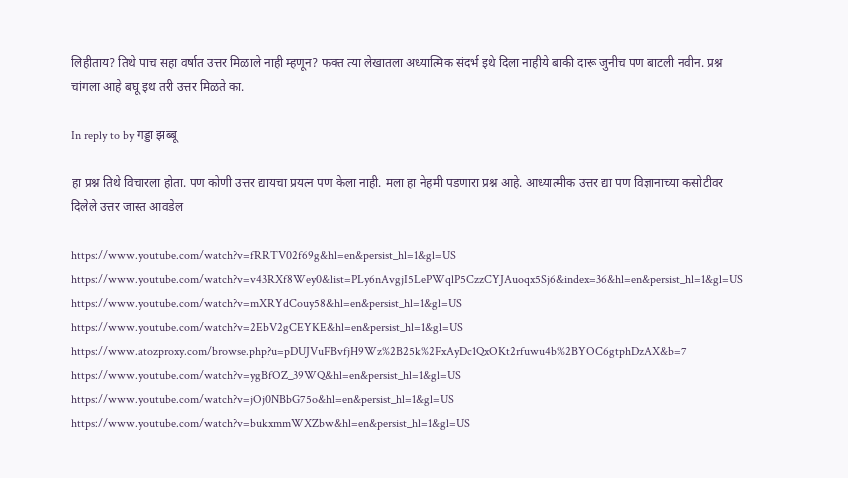लिहीताय? तिथे पाच सहा वर्षात उत्तर मिळाले नाही म्हणून? फक्त त्या लेखातला अध्यात्मिक संदर्भ इथे दिला नाहीये बाकी दारू जुनीच पण बाटली नवीन. प्रश्न चांगला आहे बघू इथ तरी उत्तर मिळते का.

In reply to by गड्डा झब्बू

हा प्रश्न तिथे विचारला होता. पण कोणी उत्तर द्यायचा प्रयत्न पण केला नाही. मला हा नेहमी पडणारा प्रश्न आहे. आध्यात्मीक उत्तर द्या पण विज्ञानाच्या कसोटीवर दिलेले उत्तर जास्त आवडेल

https://www.youtube.com/watch?v=fRRTV02f69g&hl=en&persist_hl=1&gl=US https://www.youtube.com/watch?v=v43RXf8Wey0&list=PLy6nAvgjI5LePWqlP5CzzCYJAuoqx5Sj6&index=36&hl=en&persist_hl=1&gl=US https://www.youtube.com/watch?v=mXRYdCouy58&hl=en&persist_hl=1&gl=US https://www.youtube.com/watch?v=2EbV2gCEYKE&hl=en&persist_hl=1&gl=US https://www.atozproxy.com/browse.php?u=pDUJVuFBvfjH9Wz%2B25k%2FxAyDc1QxOKt2rfuwu4b%2BYOC6gtphDzAX&b=7 https://www.youtube.com/watch?v=ygBfOZ_39WQ&hl=en&persist_hl=1&gl=US https://www.youtube.com/watch?v=jOj0NBbG75o&hl=en&persist_hl=1&gl=US https://www.youtube.com/watch?v=bukxmmWXZbw&hl=en&persist_hl=1&gl=US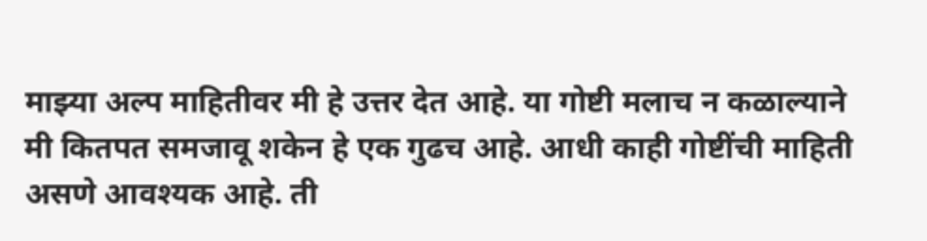माझ्या अल्प माहितीवर मी हे उत्तर देत आहे. या गोष्टी मलाच न कळाल्याने मी कितपत समजावू शकेन हे एक गुढच आहे. आधी काही गोष्टींची माहिती असणे आवश्यक आहे. ती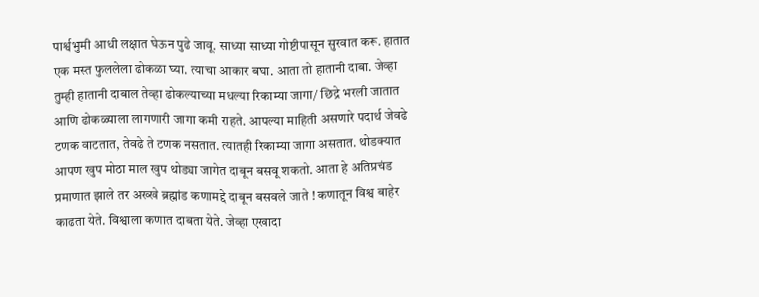पार्श्वभुमी आधी लक्षात घेऊन पुढे जावू. साध्या साध्या गोष्टीपासून सुरवात करू. हातात एक मस्त फुललेला ढोकळा घ्या. त्याचा आकार बघा. आता तो हातानी दाबा. जेव्हा तुम्ही हातानी दाबाल तेव्हा ढोकल्याच्या मधल्या रिकाम्या जागा/ छिद्रे भरली जातात आणि ढोकळ्याला लागणारी जागा कमी राहते. आपल्या माहिती असणारे पदार्थ जेवढे टणक वाटतात, तेवढे ते टणक नसतात. त्यातही रिकाम्या जागा असतात. थोडक्यात आपण खुप मोठा माल खुप थोड्या जागेत दाबून बसवू शकतो. आता हे अतिप्रचंड प्रमाणात झाले तर अख्खे ब्रह्मांड कणामद्दे दाबून बसवले जाते ! कणातून विश्व बाहेर काढता येते. विश्वाला कणात दाबता येते. जेव्हा एखादा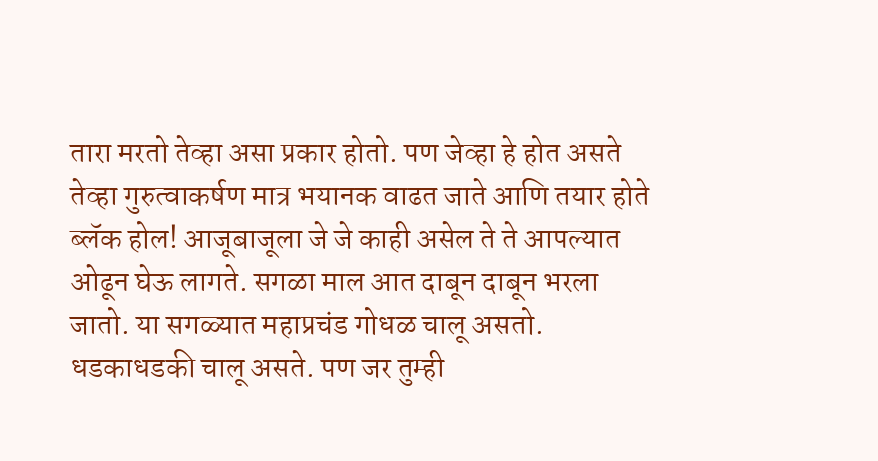तारा मरतो तेव्हा असा प्रकार होतो. पण जेव्हा हे होत असते तेव्हा गुरुत्वाकर्षण मात्र भयानक वाढत जाते आणि तयार होते ब्लॅक होल! आजूबाजूला जे जे काही असेल ते ते आपल्यात ओढून घेऊ लागते. सगळा माल आत दाबून दाबून भरला जातो. या सगळ्यात महाप्रचंड गोधळ चालू असतो. धडकाधडकी चालू असते. पण जर तुम्ही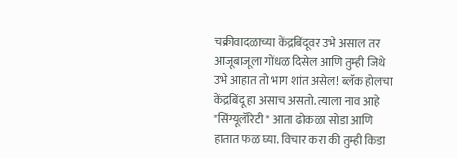चक्रीवादळाच्या केंद्रबिंदूवर उभे असाल तर आजूबाजूला गोंधळ दिसेल आणि तुम्ही जिथे उभे आहात तो भाग शांत असेल! ब्लॅक होलचा केंद्रबिंदू हा असाच असतो. त्याला नाव आहे "सिंग्यूलॅरिटी " आता ढोकळा सोडा आणि हातात फळ घ्या. विचार करा की तुम्ही किडा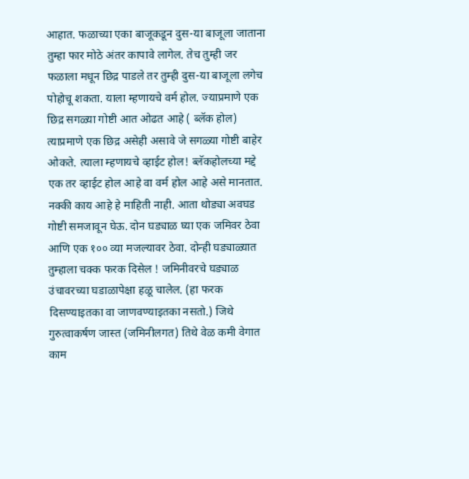आहात. फळाच्या एका बाजूकडून दुस-या बाजूला जाताना तुम्हा फार मोठे अंतर कापावे लागेल. तेच तुम्ही जर फळाला मधून छिद्र पाडले तर तुम्ही दुस-या बाजूला लगेच पोहोचू शकता. याला म्हणायचे वर्म होल. ज्याप्रमाणे एक छिद्र सगळ्या गोष्टी आत ओढत आहे ( ब्लॅक होल) त्याप्रमाणे एक छिद्र असेही असावे जे सगळ्या गोष्टी बाहेर ओकते. त्याला म्हणायचे व्हाईट होल! ब्लॅकहोलच्या मद्दे एक तर व्हाईट होल आहे वा वर्म होल आहे असे मानतात. नक्की काय आहे हे माहिती नाही. आता थोड्या अवघड गोष्टी समजावून घेऊ. दोन घड्याळ घ्या एक जमिवर ठेवा आणि एक १०० व्या मजल्यावर ठेवा. दोन्ही घड्याळ्यात तुम्हाला चक्क फरक दिसेल ! जमिनीवरचे घड्याळ उंचावरच्या घडाळापेक्षा हळू चालेल. (हा फरक दिसण्याइतका वा जाणवण्याइतका नसतो.) जिथे गुरुत्वाकर्षण जास्त (जमिनीलगत) तिथे वेळ कमी वेगात काम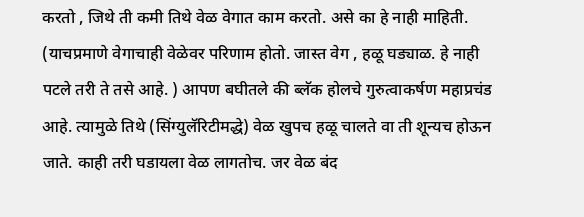करतो , जिथे ती कमी तिथे वेळ वेगात काम करतो. असे का हे नाही माहिती. (याचप्रमाणे वेगाचाही वेळेवर परिणाम होतो. जास्त वेग , हळू घड्याळ. हे नाही पटले तरी ते तसे आहे. ) आपण बघीतले की ब्लॅक होलचे गुरुत्वाकर्षण महाप्रचंड आहे. त्यामुळे तिथे (सिंग्युलॅरिटीमद्धे) वेळ खुपच हळू चालते वा ती शून्यच होऊन जाते. काही तरी घडायला वेळ लागतोच. जर वेळ बंद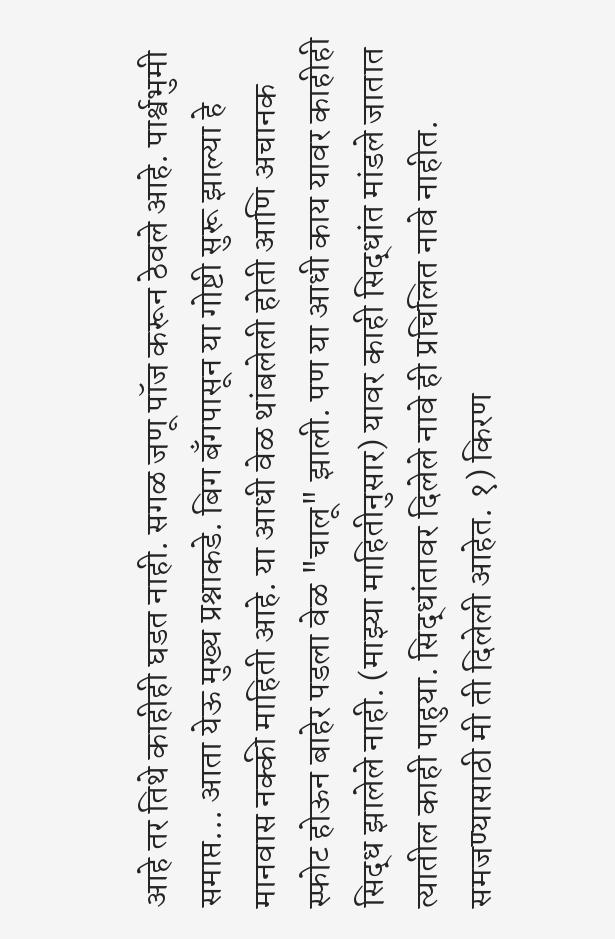आहे तर तिथे काहीही घडत नाही. सगळ जणू पॉज करून ठेवले आहे. पार्श्वभुमी समाप्त... आता येऊ मुख्य प्रश्नाकडे. बिग बॅंगपासून या गोष्टी सुरू झाल्या हे मानवास नक्की माहिती आहे. या आधी वेळ थांबलेली होती आणि अचानक स्फोट होऊन बाहेर पडला वेळ "चालू" झाली. पण या आधी काय यावर काहीही सिद्ध झालेले नाही. (माझ्या माहितीनुसार) यावर काही सिद्धांत मांडले जातात त्यातील काही पाहुया. सिद्धांतावर दिलेले नावे ही प्रचिलित नावे नाहीत. समजण्यासाठी मी ती दिलेली आहेत. १) किरण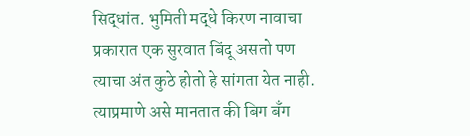सिद्धांत. भुमिती मद्धे किरण नावाचा प्रकारात एक सुरवात बिंदू असतो पण त्याचा अंत कुठे होतो हे सांगता येत नाही. त्याप्रमाणे असे मानतात की बिग बॅंग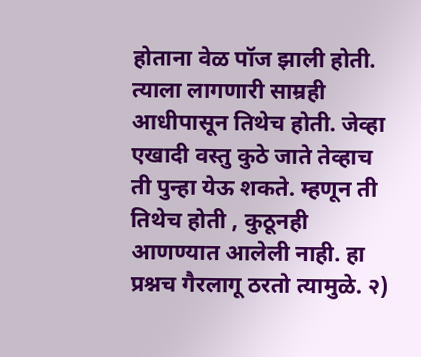होताना वेळ पॉज झाली होती. त्याला लागणारी साम्रही आधीपासून तिथेच होती. जेव्हा एखादी वस्तु कुठे जाते तेव्हाच ती पुन्हा येऊ शकते. म्हणून ती तिथेच होती , कुठूनही आणण्यात आलेली नाही. हा प्रश्नच गैरलागू ठरतो त्यामुळे. २)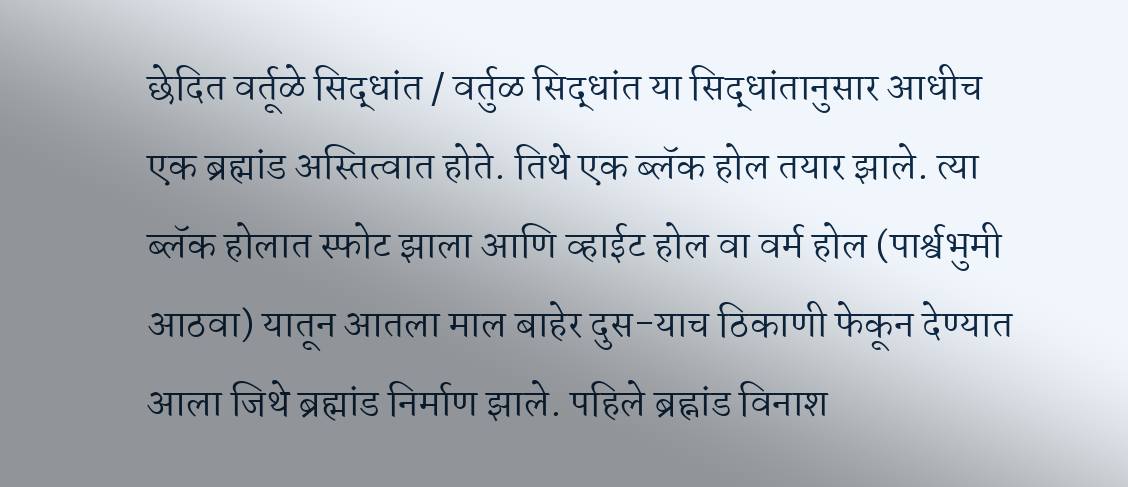छेदित वर्तूळे सिद्धांत / वर्तुळ सिद्धांत या सिद्धांतानुसार आधीच एक ब्रह्मांड अस्तित्वात होते. तिथे एक ब्लॅक होल तयार झाले. त्या ब्लॅक होलात स्फोट झाला आणि व्हाईट होल वा वर्म होल (पार्श्वभुमी आठवा) यातून आतला माल बाहेर दुस-याच ठिकाणी फेकून देण्यात आला जिथे ब्रह्मांड निर्माण झाले. पहिले ब्रह्नांड विनाश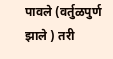पावले (वर्तुळपुर्ण झाले ) तरी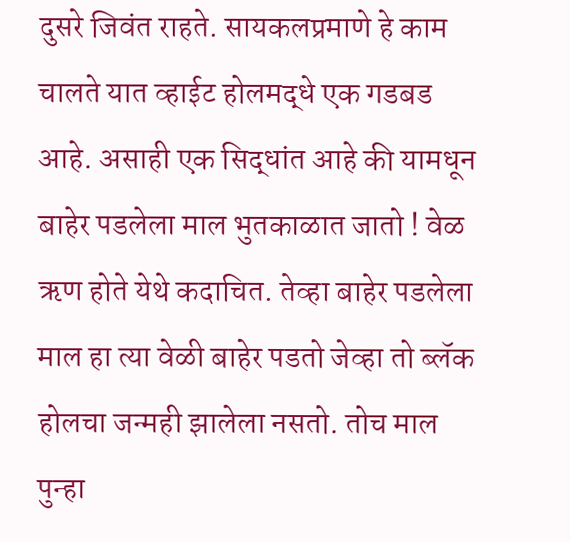दुसरे जिवंत राहते. सायकलप्रमाणे हे काम चालते यात व्हाईट होलमद्धे एक गडबड आहे. असाही एक सिद्धांत आहे की यामधून बाहेर पडलेला माल भुतकाळात जातो ! वेळ ऋण होते येथे कदाचित. तेव्हा बाहेर पडलेला माल हा त्या वेळी बाहेर पडतो जेव्हा तो ब्लॅक होलचा जन्मही झालेला नसतो. तोच माल पुन्हा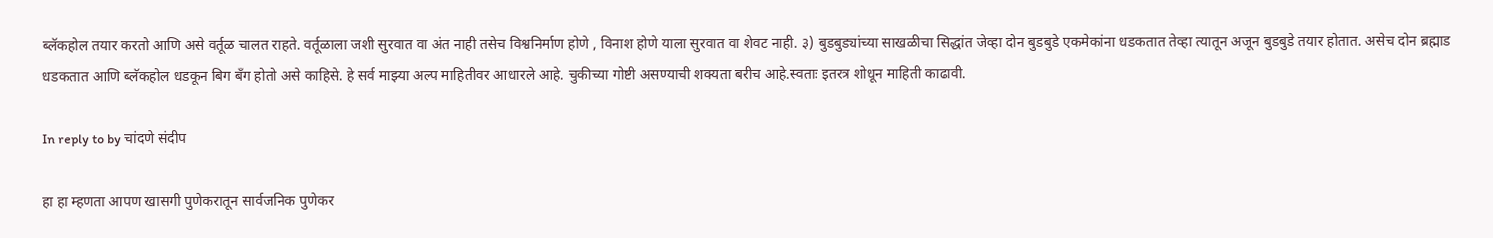ब्लॅकहोल तयार करतो आणि असे वर्तूळ चालत राहते. वर्तूळाला जशी सुरवात वा अंत नाही तसेच विश्वनिर्माण होणे , विनाश होणे याला सुरवात वा शेवट नाही. ३) बुडबुड्यांच्या साखळीचा सिद्धांत जेव्हा दोन बुडबुडे एकमेकांना धडकतात तेव्हा त्यातून अजून बुडबुडे तयार होतात. असेच दोन ब्रह्माड धडकतात आणि ब्लॅकहोल धडकून बिग बॅंग होतो असे काहिसे. हे सर्व माझ्या अल्प माहितीवर आधारले आहे. चुकीच्या गोष्टी असण्याची शक्यता बरीच आहे.स्वताः इतरत्र शोधून माहिती काढावी.

In reply to by चांदणे संदीप

हा हा म्हणता आपण खासगी पुणेकरातून सार्वजनिक पुणेकर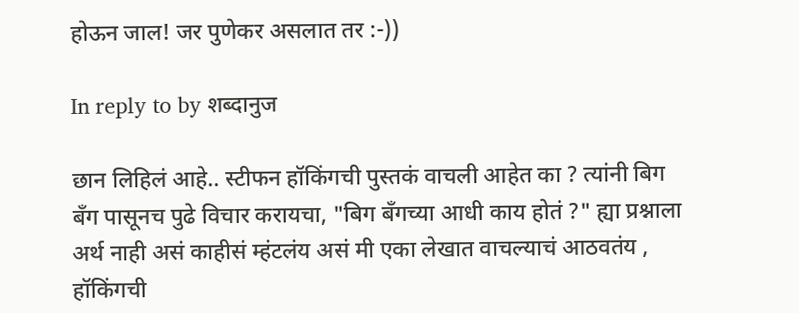होऊन जाल! जर पुणेकर असलात तर :-))

In reply to by शब्दानुज

छान लिहिलं आहे.. स्टीफन हॉकिंगची पुस्तकं वाचली आहेत का ? त्यांनी बिग बँग पासूनच पुढे विचार करायचा, "बिग बँगच्या आधी काय होतं ?" ह्या प्रश्नाला अर्थ नाही असं काहीसं म्हंटलंय असं मी एका लेखात वाचल्याचं आठवतंय , हॉकिंगची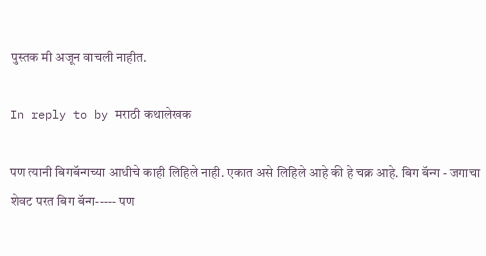पुस्तक मी अजून वाचली नाहीत.

In reply to by मराठी कथालेखक

पण त्यानी बिगबॅन्गच्या आधीचे काही लिहिले नाही. एकात असे लिहिले आहे की हे चक्र आहे. बिग बॅन्ग - जगाचा शेवट परत बिग बॅन्ग----- पण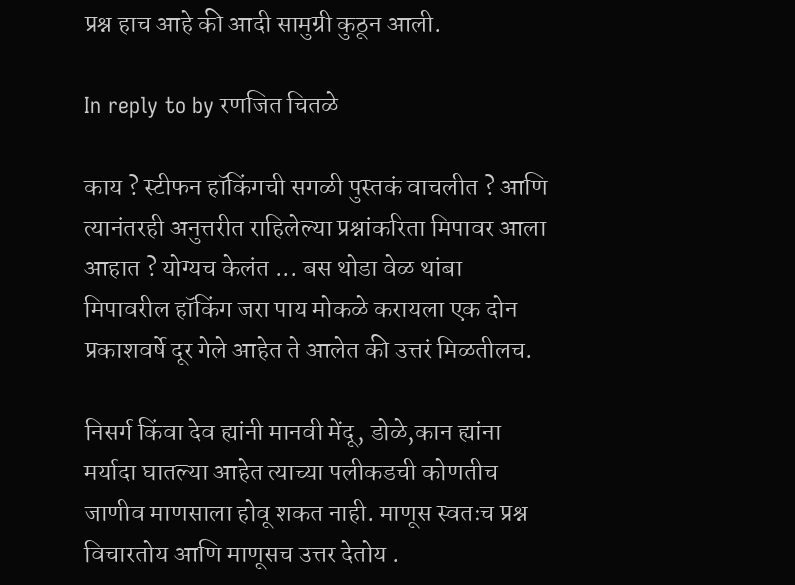प्रश्न हाच आहे की आदी सामुग्री कुठून आली.

In reply to by रणजित चितळे

काय ? स्टीफन हॉकिंगची सगळी पुस्तकं वाचलीत ? आणि त्यानंतरही अनुत्तरीत राहिलेल्या प्रश्नांकरिता मिपावर आला आहात ? योग्यच केलंत ... बस थोडा वेळ थांबा मिपावरील हॉकिंग जरा पाय मोकळे करायला एक दोन प्रकाशवर्षे दूर गेले आहेत ते आलेत की उत्तरं मिळतीलच.

निसर्ग किंवा देव ह्यांनी मानवी मेंदू, डोळे,कान ह्यांना मर्यादा घातल्या आहेत त्याच्या पलीकडची कोणतीच जाणीव माणसाला होवू शकत नाही. माणूस स्वतःच प्रश्न विचारतोय आणि माणूसच उत्तर देतोय .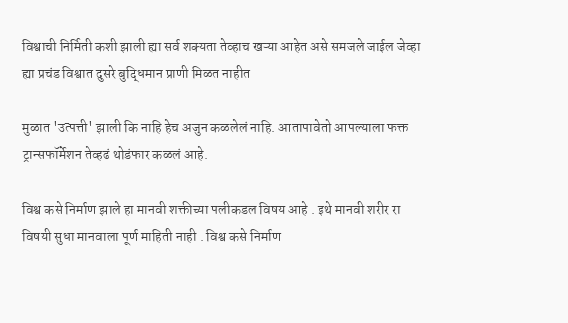विश्वाची निर्मिती कशी झाली ह्या सर्व शक्यता तेव्हाच खऱ्या आहेत असे समजले जाईल जेव्हा ह्या प्रचंड विश्वात दुसरे बुद्धिमान प्राणी मिळत नाहीत

मुळात 'उत्पत्ती' झाली कि नाहि हेच अजुन कळलेलं नाहि. आतापावेतो आपल्याला फक्त ट्रान्सफॉर्मेशन तेव्हढं थोडंफार कळलं आहे.

विश्व कसे निर्माण झाले हा मानवी शक्तीच्या पलीकडल विषय आहे . इथे मानवी शरीर रा विषयी सुधा मानवाला पूर्ण माहिती नाही . विश्व कसे निर्माण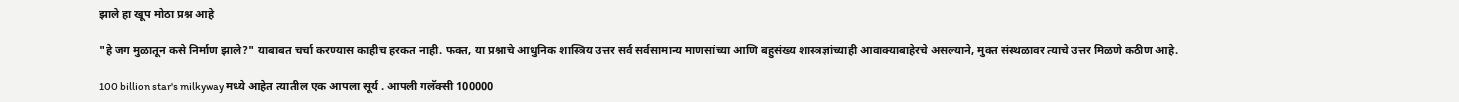झाले हा खूप मोठा प्रश्न आहे

"हे जग मुळातून कसे निर्माण झाले?" याबाबत चर्चा करण्यास काहीच हरकत नाही. फक्त, या प्रश्नाचे आधुनिक शास्त्रिय उत्तर सर्व सर्वसामान्य माणसांच्या आणि बहुसंख्य शास्त्रज्ञांच्याही आवाक्याबाहेरचे असल्याने, मुक्त संस्थळावर त्याचे उत्तर मिळणे कठीण आहे.

100 billion star's milkyway मध्ये आहेत त्यातील एक आपला सूर्य . आपली गलॅक्सी 100000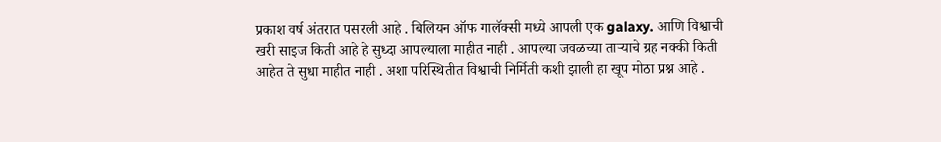प्रकाश वर्ष अंतरात पसरली आहे . बिलियन ऑफ गालॅक्सी मध्ये आपली एक galaxy. आणि विश्वाची खरी साइज किती आहे हे सुध्दा आपल्याला माहीत नाही . आपल्या जवळच्या ताऱ्याचे ग्रह नक्की किती आहेत ते सुधा माहीत नाही . अशा परिस्थितीत विश्वाची निर्मिती कशी झाली हा खूप मोठा प्रश्न आहे .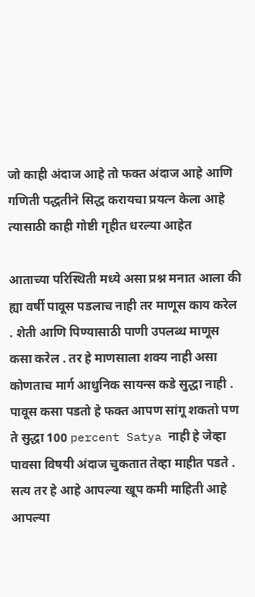जो काही अंदाज आहे तो फक्त अंदाज आहे आणि गणिती पद्धतीने सिद्ध करायचा प्रयत्न केला आहे त्यासाठी काही गोष्टी गृहीत धरल्या आहेत

आताच्या परिस्थिती मध्ये असा प्रश्न मनात आला की ह्या वर्षी पावूस पडलाच नाही तर माणूस काय करेल . शेती आणि पिण्यासाठी पाणी उपलब्ध माणूस कसा करेल . तर हे माणसाला शक्य नाही असा कोणताच मार्ग आधुनिक सायन्स कडे सुद्धा नाही . पावूस कसा पडतो हे फक्त आपण सांगू शकतो पण ते सुद्धा 100 percent Satya नाही हे जेव्हा पावसा विषयी अंदाज चुकतात तेव्हा माहीत पडते . सत्य तर हे आहे आपल्या खूप कमी माहिती आहे आपल्या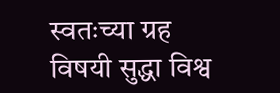स्वतःच्या ग्रह विषयी सुद्धा विश्व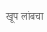खूप लांबचा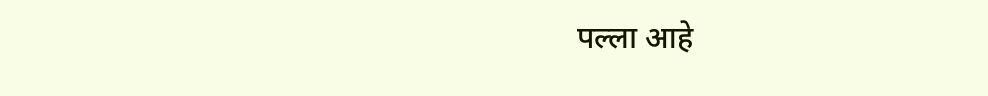पल्ला आहे